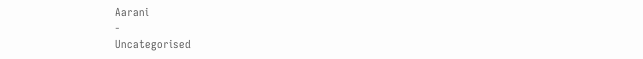Aarani
-
Uncategorised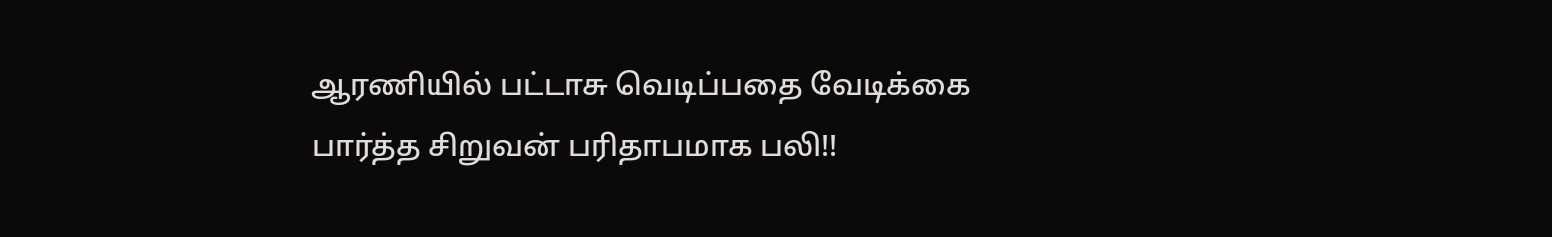ஆரணியில் பட்டாசு வெடிப்பதை வேடிக்கை பார்த்த சிறுவன் பரிதாபமாக பலி!!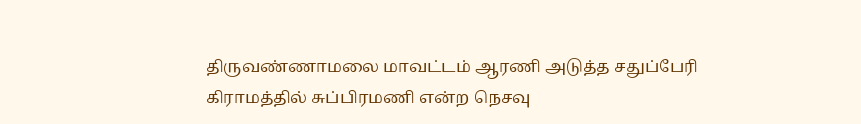திருவண்ணாமலை மாவட்டம் ஆரணி அடுத்த சதுப்பேரி கிராமத்தில் சுப்பிரமணி என்ற நெசவு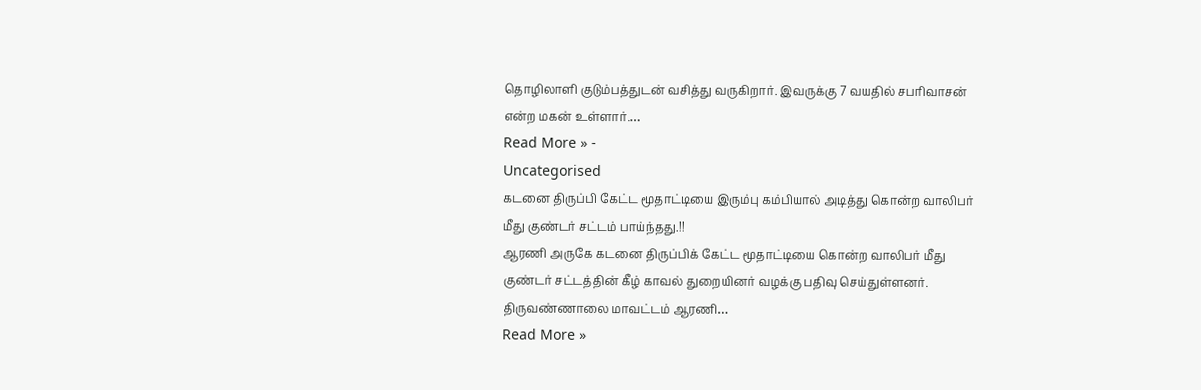தொழிலாளி குடும்பத்துடன் வசித்து வருகிறார். இவருக்கு 7 வயதில் சபரிவாசன் என்ற மகன் உள்ளார்.…
Read More » -
Uncategorised
கடனை திருப்பி கேட்ட மூதாட்டியை இரும்பு கம்பியால் அடித்து கொன்ற வாலிபர் மீது குண்டர் சட்டம் பாய்ந்தது.!!
ஆரணி அருகே கடனை திருப்பிக் கேட்ட மூதாட்டியை கொன்ற வாலிபர் மீது குண்டர் சட்டத்தின் கீழ் காவல் துறையினர் வழக்கு பதிவு செய்துள்ளனர். திருவண்ணாலை மாவட்டம் ஆரணி…
Read More »